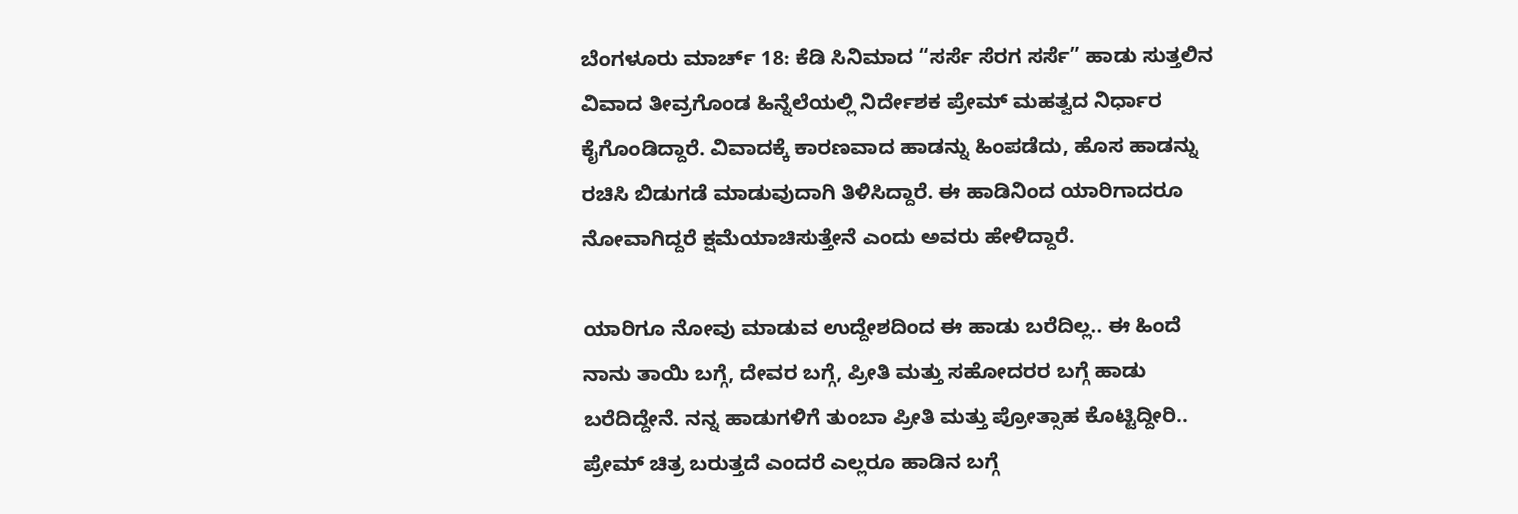ಬೆಂಗಳೂರು ಮಾರ್ಚ್ 18: ಕೆಡಿ ಸಿನಿಮಾದ “ಸರ್ಸೆ ಸೆರಗ ಸರ್ಸೆ” ಹಾಡು ಸುತ್ತಲಿನ ವಿವಾದ ತೀವ್ರಗೊಂಡ ಹಿನ್ನೆಲೆಯಲ್ಲಿ ನಿರ್ದೇಶಕ ಪ್ರೇಮ್ ಮಹತ್ವದ ನಿರ್ಧಾರ ಕೈಗೊಂಡಿದ್ದಾರೆ. ವಿವಾದಕ್ಕೆ ಕಾರಣವಾದ ಹಾಡನ್ನು ಹಿಂಪಡೆದು, ಹೊಸ ಹಾಡನ್ನು ರಚಿಸಿ ಬಿಡುಗಡೆ ಮಾಡುವುದಾಗಿ ತಿಳಿಸಿದ್ದಾರೆ. ಈ ಹಾಡಿನಿಂದ ಯಾರಿಗಾದರೂ ನೋವಾಗಿದ್ದರೆ ಕ್ಷಮೆಯಾಚಿಸುತ್ತೇನೆ ಎಂದು ಅವರು ಹೇಳಿದ್ದಾರೆ.

ಯಾರಿಗೂ ನೋವು ಮಾಡುವ ಉದ್ದೇಶದಿಂದ ಈ ಹಾಡು ಬರೆದಿಲ್ಲ.. ಈ ಹಿಂದೆ ನಾನು ತಾಯಿ ಬಗ್ಗೆ, ದೇವರ ಬಗ್ಗೆ, ಪ್ರೀತಿ ಮತ್ತು ಸಹೋದರರ ಬಗ್ಗೆ ಹಾಡು ಬರೆದಿದ್ದೇನೆ. ನನ್ನ ಹಾಡುಗಳಿಗೆ ತುಂಬಾ ಪ್ರೀತಿ ಮತ್ತು ಪ್ರೋತ್ಸಾಹ ಕೊಟ್ಟಿದ್ದೀರಿ.. ಪ್ರೇಮ್ ಚಿತ್ರ ಬರುತ್ತದೆ ಎಂದರೆ ಎಲ್ಲರೂ ಹಾಡಿನ ಬಗ್ಗೆ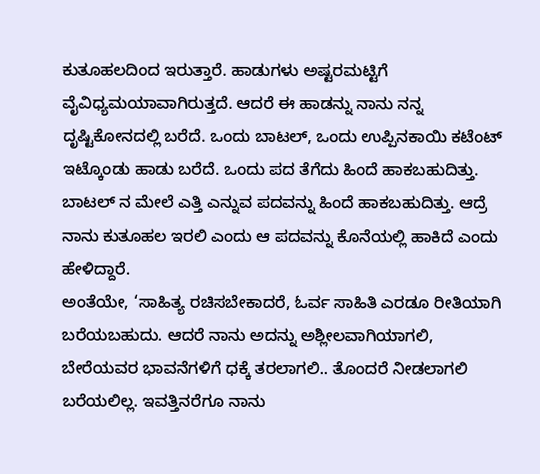ಕುತೂಹಲದಿಂದ ಇರುತ್ತಾರೆ. ಹಾಡುಗಳು ಅಷ್ಟರಮಟ್ಟಿಗೆ ವೈವಿಧ್ಯಮಯಾವಾಗಿರುತ್ತದೆ. ಆದರೆ ಈ ಹಾಡನ್ನು ನಾನು ನನ್ನ ದೃಷ್ಟಿಕೋನದಲ್ಲಿ ಬರೆದೆ. ಒಂದು ಬಾಟಲ್, ಒಂದು ಉಪ್ಪಿನಕಾಯಿ ಕಟೆಂಟ್ ಇಟ್ಕೊಂಡು ಹಾಡು ಬರೆದೆ. ಒಂದು ಪದ ತೆಗೆದು ಹಿಂದೆ ಹಾಕಬಹುದಿತ್ತು. ಬಾಟಲ್ ನ ಮೇಲೆ ಎತ್ತಿ ಎನ್ನುವ ಪದವನ್ನು ಹಿಂದೆ ಹಾಕಬಹುದಿತ್ತು. ಆದ್ರೆ ನಾನು ಕುತೂಹಲ ಇರಲಿ ಎಂದು ಆ ಪದವನ್ನು ಕೊನೆಯಲ್ಲಿ ಹಾಕಿದೆ ಎಂದು ಹೇಳಿದ್ದಾರೆ.
ಅಂತೆಯೇ, ‘ಸಾಹಿತ್ಯ ರಚಿಸಬೇಕಾದರೆ, ಓರ್ವ ಸಾಹಿತಿ ಎರಡೂ ರೀತಿಯಾಗಿ ಬರೆಯಬಹುದು. ಆದರೆ ನಾನು ಅದನ್ನು ಅಶ್ಲೀಲವಾಗಿಯಾಗಲಿ, ಬೇರೆಯವರ ಭಾವನೆಗಳಿಗೆ ಧಕ್ಕೆ ತರಲಾಗಲಿ.. ತೊಂದರೆ ನೀಡಲಾಗಲಿ ಬರೆಯಲಿಲ್ಲ. ಇವತ್ತಿನರೆಗೂ ನಾನು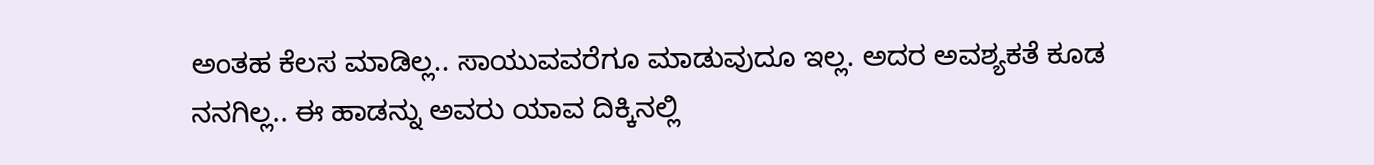ಅಂತಹ ಕೆಲಸ ಮಾಡಿಲ್ಲ.. ಸಾಯುವವರೆಗೂ ಮಾಡುವುದೂ ಇಲ್ಲ. ಅದರ ಅವಶ್ಯಕತೆ ಕೂಡ ನನಗಿಲ್ಲ.. ಈ ಹಾಡನ್ನು ಅವರು ಯಾವ ದಿಕ್ಕಿನಲ್ಲಿ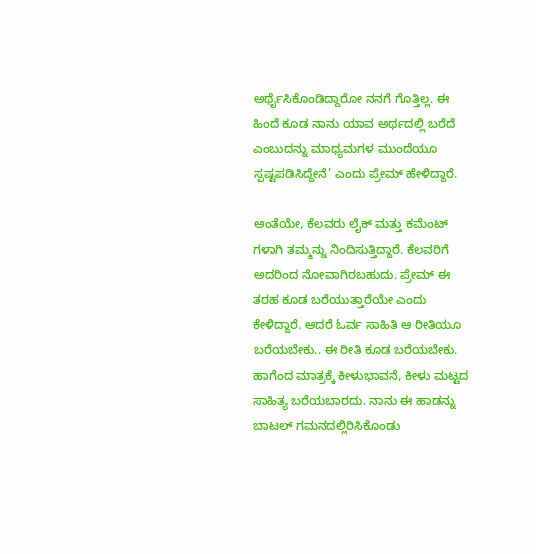ಅರ್ಥೈಸಿಕೊಂಡಿದ್ದಾರೋ ನನಗೆ ಗೊತ್ತಿಲ್ಲ. ಈ ಹಿಂದೆ ಕೂಡ ನಾನು ಯಾವ ಅರ್ಥದಲ್ಲಿ ಬರೆದೆ ಎಂಬುದನ್ನು ಮಾಧ್ಯಮಗಳ ಮುಂದೆಯೂ ಸ್ಪಷ್ಟಪಡಿಸಿದ್ದೇನೆ’ ಎಂದು ಪ್ರೇಮ್ ಹೇಳಿದ್ದಾರೆ.

ಅಂತೆಯೇ, ಕೆಲವರು ಲೈಕ್ ಮತ್ತು ಕಮೆಂಟ್ ಗಳಾಗಿ ತಮ್ಮನ್ನು ನಿಂದಿಸುತ್ತಿದ್ದಾರೆ. ಕೆಲವರಿಗೆ ಅದರಿಂದ ನೋವಾಗಿರಬಹುದು. ಪ್ರೇಮ್ ಈ ತರಹ ಕೂಡ ಬರೆಯುತ್ತಾರೆಯೇ ಎಂದು ಕೇಳಿದ್ದಾರೆ. ಆದರೆ ಓರ್ವ ಸಾಹಿತಿ ಆ ರೀತಿಯೂ ಬರೆಯಬೇಕು.. ಈ ರೀತಿ ಕೂಡ ಬರೆಯಬೇಕು. ಹಾಗೆಂದ ಮಾತ್ರಕ್ಕೆ ಕೀಳುಭಾವನೆ, ಕೀಳು ಮಟ್ಟದ ಸಾಹಿತ್ಯ ಬರೆಯಬಾರದು. ನಾನು ಈ ಹಾಡನ್ನು ಬಾಟಲ್ ಗಮನದಲ್ಲಿರಿಸಿಕೊಂಡು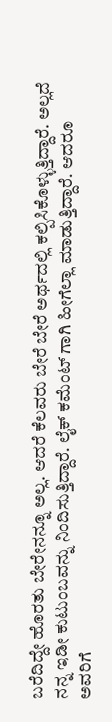ಬರೆದಿದ್ದೇ ಹೊರತು ಬೇರೇನನ್ನೂ ಅಲ್ಲ. ಆದರೆ ಕೆಲವರು ಬೇರೆ ಬೇರೆ ಅರ್ಥದಲ್ಲಿ ಕಲ್ಪಿಸಿಕೊಳ್ಳುತ್ತಿದ್ದಾರೆ. ಅಲ್ಲದೆ ನನ್ನ ಇಡೀ ಕುಟುಂಬವನ್ನು ನಿಂದಿಸುತ್ತಿದ್ದಾರೆ. ಲೈಕ್ ಕಮೆಂಟ್ ಗಾಗಿ ಹೀಗೆಲ್ಲಾ ಮಾಡುತ್ತಿದ್ದಾರೆ. ಆದರೂ ಅವರಿಗೆ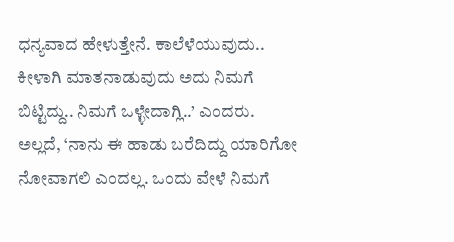ಧನ್ಯವಾದ ಹೇಳುತ್ತೇನೆ. ಕಾಲೆಳೆಯುವುದು.. ಕೀಳಾಗಿ ಮಾತನಾಡುವುದು ಅದು ನಿಮಗೆ ಬಿಟ್ಟಿದ್ದು.. ನಿಮಗೆ ಒಳ್ಳೇದಾಗ್ಲಿ..’ ಎಂದರು.
ಅಲ್ಲದೆ, ‘ನಾನು ಈ ಹಾಡು ಬರೆದಿದ್ದು ಯಾರಿಗೋ ನೋವಾಗಲಿ ಎಂದಲ್ಲ. ಒಂದು ವೇಳೆ ನಿಮಗೆ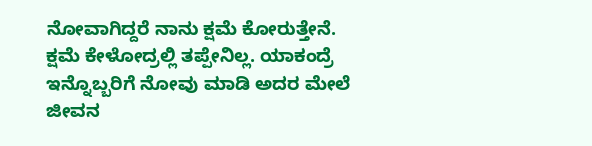ನೋವಾಗಿದ್ದರೆ ನಾನು ಕ್ಷಮೆ ಕೋರುತ್ತೇನೆ. ಕ್ಷಮೆ ಕೇಳೋದ್ರಲ್ಲಿ ತಪ್ಪೇನಿಲ್ಲ. ಯಾಕಂದ್ರೆ ಇನ್ನೊಬ್ಬರಿಗೆ ನೋವು ಮಾಡಿ ಅದರ ಮೇಲೆ ಜೀವನ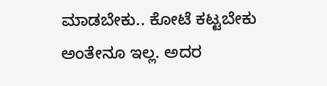ಮಾಡಬೇಕು.. ಕೋಟೆ ಕಟ್ಟಬೇಕು ಅಂತೇನೂ ಇಲ್ಲ. ಅದರ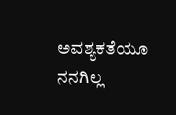ಅವಶ್ಯಕತೆಯೂ ನನಗಿಲ್ಲ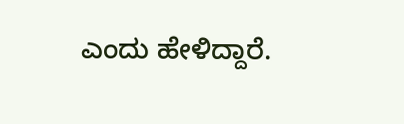ಎಂದು ಹೇಳಿದ್ದಾರೆ.